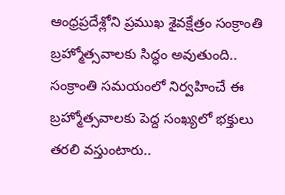ఆంధ్రప్రదేశ్లోని ప్రముఖ శైవక్షేత్రం సంక్రాంతి బ్రహ్మోత్సవాలకు సిద్ధం అవుతుంది.. సంక్రాంతి సమయంలో నిర్వహించే ఈ బ్రహ్మోత్సవాలకు పెద్ద సంఖ్యలో భక్తులు తరలి వస్తుంటారు..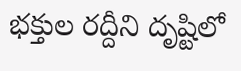భక్తుల రద్దీని దృష్టిలో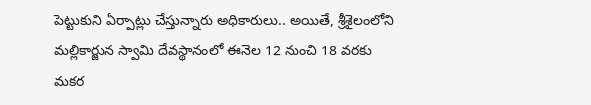పెట్టుకుని ఏర్పాట్లు చేస్తున్నారు అధికారులు.. అయితే, శ్రీశైలంలోని మల్లికార్జున స్వామి దేవస్థానంలో ఈనెల 12 నుంచి 18 వరకు మకర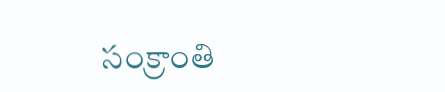సంక్రాంతి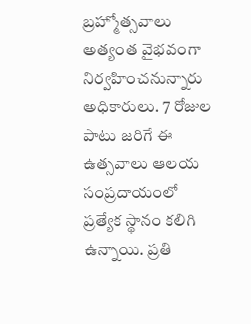బ్రహ్మోత్సవాలు అత్యంత వైభవంగా నిర్వహించనున్నారు అధికారులు. 7 రోజుల పాటు జరిగే ఈ ఉత్సవాలు ఆలయ సంప్రదాయంలో ప్రత్యేక స్థానం కలిగి ఉన్నాయి. ప్రతి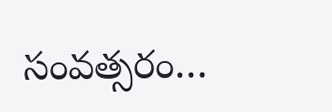సంవత్సరం…